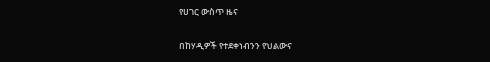የሀገር ውስጥ ዜና

በከሃዲዎች የተደቀነብንን የህልውና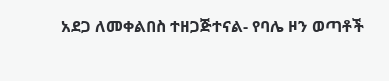አደጋ ለመቀልበስ ተዘጋጅተናል- የባሌ ዞን ወጣቶች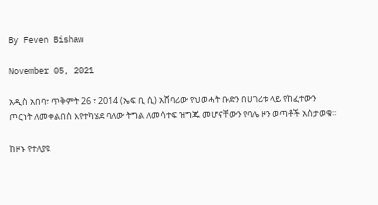By Feven Bishaw

November 05, 2021

አዲስ አበባ፣ ጥቅምት 26 ፣ 2014 (ኤፍ ቢ ሲ) አሸባሪው የህወሓት ቡድን በሀገሪቱ ላይ የከፈተውን ጦርነት ለመቀልበስ እየተካሄደ ባለው ትግል ለመሳተፍ ዝግጁ መሆናቸውን የባሌ ዞን ወጣቶች አስታወቁ፡፡

ከዞኑ የተለያዩ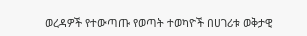ወረዳዎች የተውጣጡ የወጣት ተወካዮች በሀገሪቱ ወቅታዊ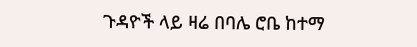ጉዳዮች ላይ ዛሬ በባሌ ሮቤ ከተማ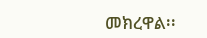መክረዋል፡፡